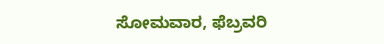ಸೋಮವಾರ, ಫೆಬ್ರವರಿ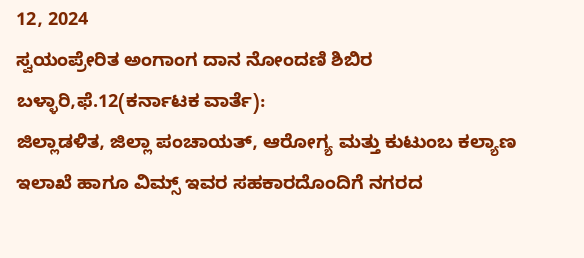12, 2024
ಸ್ವಯಂಪ್ರೇರಿತ ಅಂಗಾಂಗ ದಾನ ನೋಂದಣಿ ಶಿಬಿರ
ಬಳ್ಳಾರಿ,ಫೆ.12(ಕರ್ನಾಟಕ ವಾರ್ತೆ):
ಜಿಲ್ಲಾಡಳಿತ, ಜಿಲ್ಲಾ ಪಂಚಾಯತ್, ಆರೋಗ್ಯ ಮತ್ತು ಕುಟುಂಬ ಕಲ್ಯಾಣ ಇಲಾಖೆ ಹಾಗೂ ವಿಮ್ಸ್ ಇವರ ಸಹಕಾರದೊಂದಿಗೆ ನಗರದ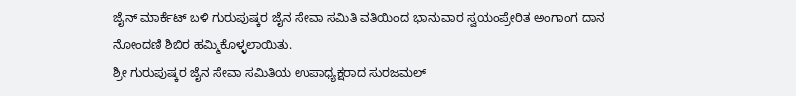ಜೈನ್ ಮಾರ್ಕೆಟ್ ಬಳಿ ಗುರುಪುಷ್ಕರ ಜೈನ ಸೇವಾ ಸಮಿತಿ ವತಿಯಿಂದ ಭಾನುವಾರ ಸ್ವಯಂಪ್ರೇರಿತ ಅಂಗಾಂಗ ದಾನ ನೋಂದಣಿ ಶಿಬಿರ ಹಮ್ಮಿಕೊಳ್ಳಲಾಯಿತು.
ಶ್ರೀ ಗುರುಪುಷ್ಕರ ಜೈನ ಸೇವಾ ಸಮಿತಿಯ ಉಪಾಧ್ಯಕ್ಷರಾದ ಸುರಜಮಲ್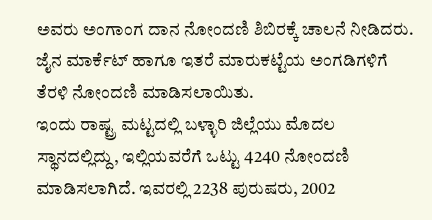ಅವರು ಅಂಗಾಂಗ ದಾನ ನೋಂದಣಿ ಶಿಬಿರಕ್ಕೆ ಚಾಲನೆ ನೀಡಿದರು.
ಜೈನ ಮಾರ್ಕೆಟ್ ಹಾಗೂ ಇತರೆ ಮಾರುಕಟ್ಟೆಯ ಅಂಗಡಿಗಳಿಗೆ ತೆರಳಿ ನೋಂದಣಿ ಮಾಡಿಸಲಾಯಿತು.
ಇಂದು ರಾಷ್ಟ್ರ ಮಟ್ಟದಲ್ಲಿ ಬಳ್ಳಾರಿ ಜಿಲ್ಲೆಯು ಮೊದಲ ಸ್ಥಾನದಲ್ಲಿದ್ದು, ಇಲ್ಲಿಯವರೆಗೆ ಒಟ್ಟು 4240 ನೋಂದಣಿ ಮಾಡಿಸಲಾಗಿದೆ. ಇವರಲ್ಲಿ 2238 ಪುರುಷರು, 2002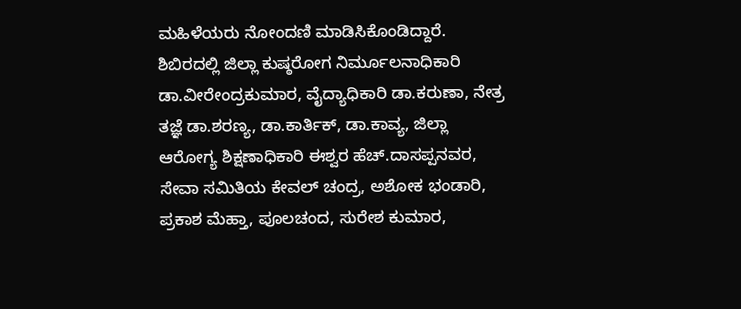ಮಹಿಳೆಯರು ನೋಂದಣಿ ಮಾಡಿಸಿಕೊಂಡಿದ್ದಾರೆ.
ಶಿಬಿರದಲ್ಲಿ ಜಿಲ್ಲಾ ಕುಷ್ಠರೋಗ ನಿರ್ಮೂಲನಾಧಿಕಾರಿ ಡಾ.ವೀರೇಂದ್ರಕುಮಾರ, ವೈದ್ಯಾಧಿಕಾರಿ ಡಾ.ಕರುಣಾ, ನೇತ್ರ ತಜ್ಞೆ ಡಾ.ಶರಣ್ಯ, ಡಾ.ಕಾರ್ತಿಕ್, ಡಾ.ಕಾವ್ಯ, ಜಿಲ್ಲಾ ಆರೋಗ್ಯ ಶಿಕ್ಷಣಾಧಿಕಾರಿ ಈಶ್ವರ ಹೆಚ್.ದಾಸಪ್ಪನವರ, ಸೇವಾ ಸಮಿತಿಯ ಕೇವಲ್ ಚಂದ್ರ, ಅಶೋಕ ಭಂಡಾರಿ, ಪ್ರಕಾಶ ಮೆಹ್ತಾ, ಪೂಲಚಂದ, ಸುರೇಶ ಕುಮಾರ,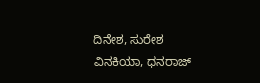ದಿನೇಶ, ಸುರೇಶ ವಿನಕಿಯಾ, ಧನರಾಜ್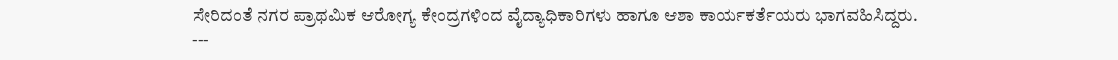ಸೇರಿದಂತೆ ನಗರ ಪ್ರಾಥಮಿಕ ಆರೋಗ್ಯ ಕೇಂದ್ರಗಳಿಂದ ವೈದ್ಯಾಧಿಕಾರಿಗಳು ಹಾಗೂ ಆಶಾ ಕಾರ್ಯಕರ್ತೆಯರು ಭಾಗವಹಿಸಿದ್ದರು.
---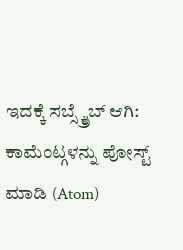ಇದಕ್ಕೆ ಸಬ್ಸ್ಕ್ರೈಬ್ ಆಗಿ:
ಕಾಮೆಂಟ್ಗಳನ್ನು ಪೋಸ್ಟ್ ಮಾಡಿ (Atom)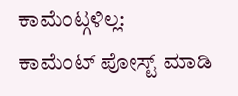ಕಾಮೆಂಟ್ಗಳಿಲ್ಲ:
ಕಾಮೆಂಟ್ ಪೋಸ್ಟ್ ಮಾಡಿ